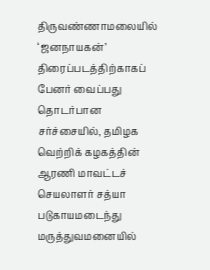திருவண்ணாமலையில் ‘ஜனநாயகன்’ திரைப்படத்திற்காகப் பேனர் வைப்பது தொடர்பான சர்ச்சையில், தமிழக வெற்றிக் கழகத்தின் ஆரணி மாவட்டச் செயலாளர் சத்யா படுகாயமடைந்து மருத்துவமனையில்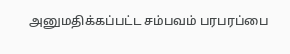அனுமதிக்கப்பட்ட சம்பவம் பரபரப்பை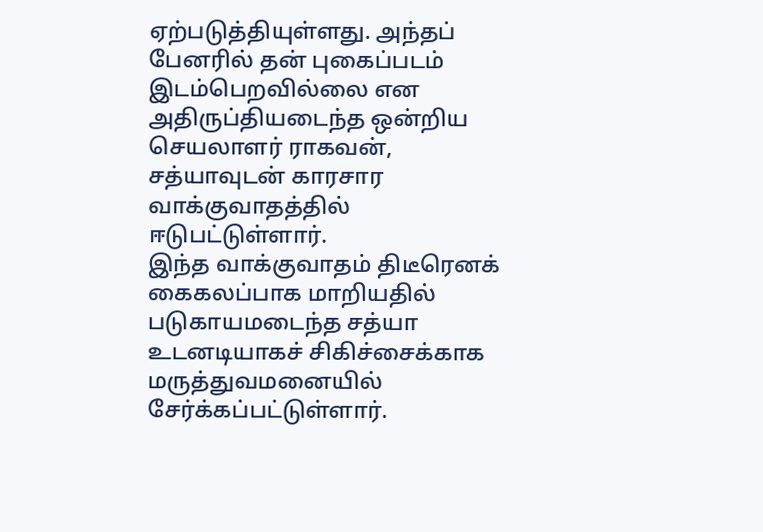ஏற்படுத்தியுள்ளது. அந்தப் பேனரில் தன் புகைப்படம் இடம்பெறவில்லை என அதிருப்தியடைந்த ஒன்றிய செயலாளர் ராகவன், சத்யாவுடன் காரசார வாக்குவாதத்தில் ஈடுபட்டுள்ளார்.
இந்த வாக்குவாதம் திடீரெனக் கைகலப்பாக மாறியதில் படுகாயமடைந்த சத்யா உடனடியாகச் சிகிச்சைக்காக மருத்துவமனையில் சேர்க்கப்பட்டுள்ளார்.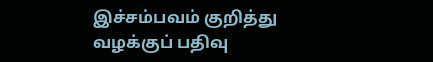இச்சம்பவம் குறித்து வழக்குப் பதிவு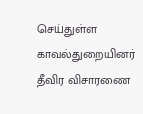செய்துள்ள காவல்துறையினர் தீவிர விசாரணை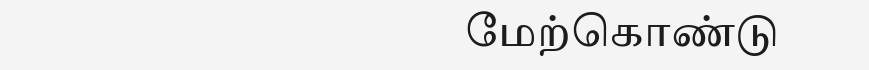மேற்கொண்டு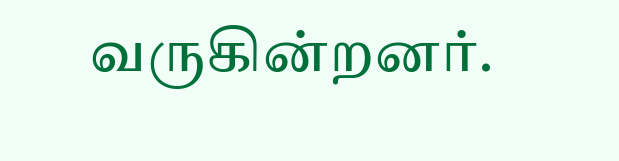வருகின்றனர்.